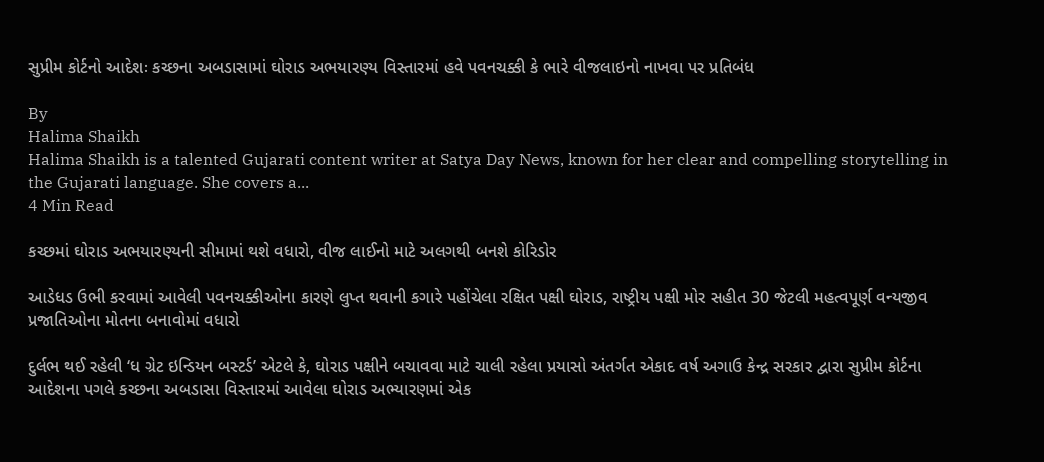સુપ્રીમ કોર્ટનો આદેશઃ કચ્છના અબડાસામાં ઘોરાડ અભયારણ્ય વિસ્તારમાં હવે પવનચક્કી કે ભારે વીજલાઇનો નાખવા પર પ્રતિબંધ

By
Halima Shaikh
Halima Shaikh is a talented Gujarati content writer at Satya Day News, known for her clear and compelling storytelling in the Gujarati language. She covers a...
4 Min Read

કચ્છમાં ઘોરાડ અભયારણ્યની સીમામાં થશે વધારો, વીજ લાઈનો માટે અલગથી બનશે કોરિડોર

આડેધડ ઉભી કરવામાં આવેલી પવનચક્કીઓના કારણે લુપ્ત થવાની કગારે પહોંચેલા રક્ષિત પક્ષી ઘોરાડ, રાષ્ટ્રીય પક્ષી મોર સહીત 30 જેટલી મહત્વપૂર્ણ વન્યજીવ પ્રજાતિઓના મોતના બનાવોમાં વધારો

દુર્લભ થઈ રહેલી ‘ધ ગ્રેટ ઇન્ડિયન બસ્ટર્ડ’ એટલે કે, ઘોરાડ પક્ષીને બચાવવા માટે ચાલી રહેલા પ્રયાસો અંતર્ગત એકાદ વર્ષ અગાઉ કેન્દ્ર સરકાર દ્વારા સુપ્રીમ કોર્ટના આદેશના પગલે કચ્છના અબડાસા વિસ્તારમાં આવેલા ઘોરાડ અભ્યારણમાં એક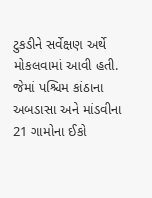ટુકડીને સર્વેક્ષણ અર્થે મોકલવામાં આવી હતી. જેમાં પશ્ચિમ કાંઠાના અબડાસા અને માંડવીના 21 ગામોના ઈકો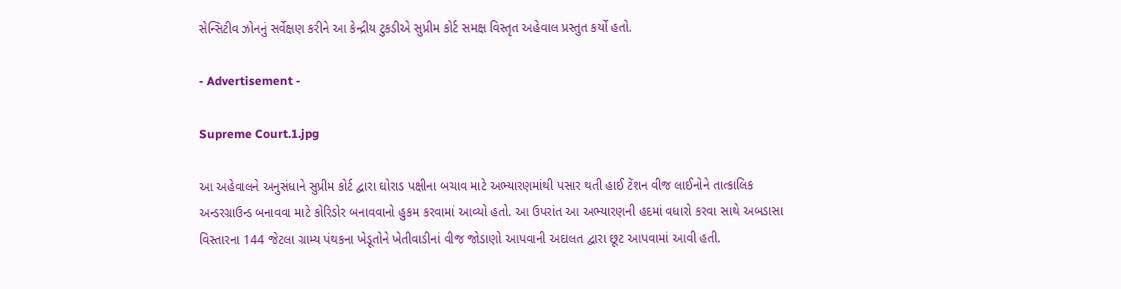સેન્સિટીવ ઝોનનું સર્વેક્ષણ કરીને આ કેન્દ્રીય ટુકડીએ સુપ્રીમ કોર્ટ સમક્ષ વિસ્તૃત અહેવાલ પ્રસ્તુત કર્યો હતો.

- Advertisement -

Supreme Court.1.jpg

આ અહેવાલને અનુસંધાને સુપ્રીમ કોર્ટ દ્વારા ઘોરાડ પક્ષીના બચાવ માટે અભ્યારણમાંથી પસાર થતી હાઈ ટેંશન વીજ લાઈનોને તાત્કાલિક અન્ડરગ્રાઉન્ડ બનાવવા માટે કોરિડોર બનાવવાનો હુકમ કરવામાં આવ્યો હતો. આ ઉપરાંત આ અભ્યારણની હદમાં વધારો કરવા સાથે અબડાસા વિસ્તારના 144 જેટલા ગ્રામ્ય પંથકના ખેડૂતોને ખેતીવાડીનાં વીજ જોડાણો આપવાની અદાલત દ્વારા છૂટ આપવામાં આવી હતી.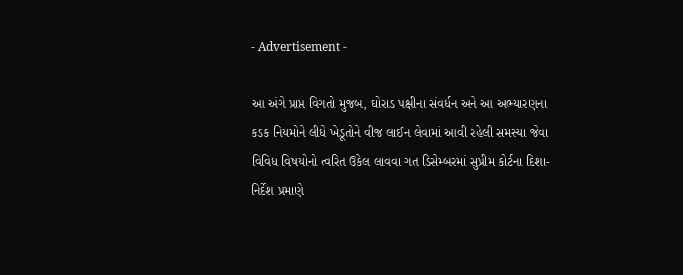- Advertisement -

આ અંગે પ્રાપ્ત વિગતો મુજબ, ઘોરાડ પક્ષીના સંવર્ધન અને આ અભ્યારણના કડક નિયમોને લીધે ખેડૂતોને વીજ લાઈન લેવામાં આવી રહેલી સમસ્યા જેવા વિવિધ વિષયોનો ત્વરિત ઉકેલ લાવવા ગત ડિસેમ્બરમાં સુપ્રીમ કોર્ટના દિશા-નિર્દેશ પ્રમાણે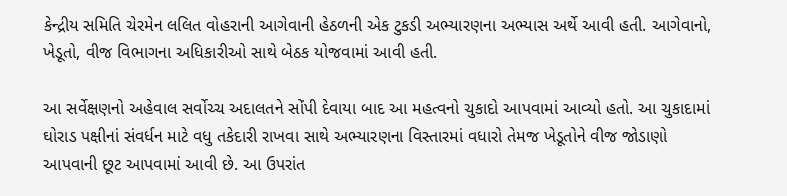કેન્દ્રીય સમિતિ ચેરમેન લલિત વોહરાની આગેવાની હેઠળની એક ટુકડી અભ્યારણના અભ્યાસ અર્થે આવી હતી. આગેવાનો, ખેડૂતો, વીજ વિભાગના અધિકારીઓ સાથે બેઠક યોજવામાં આવી હતી.

આ સર્વેક્ષણનો અહેવાલ સર્વોચ્ચ અદાલતને સોંપી દેવાયા બાદ આ મહત્વનો ચુકાદો આપવામાં આવ્યો હતો. આ ચુકાદામાં ઘોરાડ પક્ષીનાં સંવર્ધન માટે વધુ તકેદારી રાખવા સાથે અભ્યારણના વિસ્તારમાં વધારો તેમજ ખેડૂતોને વીજ જોડાણો આપવાની છૂટ આપવામાં આવી છે. આ ઉપરાંત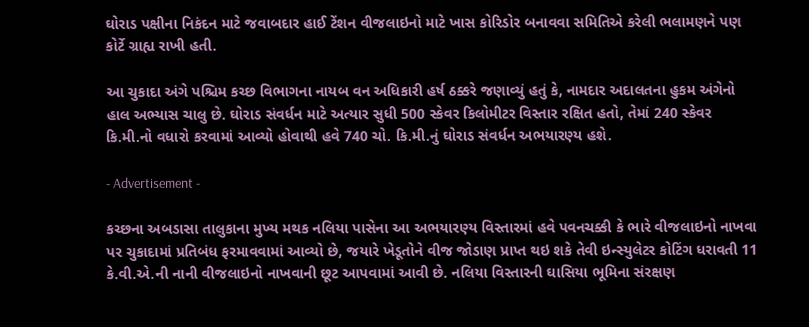ઘોરાડ પક્ષીના નિકંદન માટે જવાબદાર હાઈ ટેંશન વીજલાઇનો માટે ખાસ કોરિડોર બનાવવા સમિતિએ કરેલી ભલામણને પણ કોર્ટે ગ્રાહ્ય રાખી હતી.

આ ચુકાદા અંગે પશ્ચિમ કચ્છ વિભાગના નાયબ વન અધિકારી હર્ષ ઠક્કરે જણાવ્યું હતું કે, નામદાર અદાલતના હુકમ અંગેનો હાલ અભ્યાસ ચાલુ છે. ઘોરાડ સંવર્ધન માટે અત્યાર સુધી 500 સ્કેવર કિલોમીટર વિસ્તાર રક્ષિત હતો, તેમાં 240 સ્કેવર કિ.મી.નો વધારો કરવામાં આવ્યો હોવાથી હવે 740 ચો. કિ.મી.નું ઘોરાડ સંવર્ધન અભયારણ્ય હશે.

- Advertisement -

કચ્છના અબડાસા તાલુકાના મુખ્ય મથક નલિયા પાસેના આ અભયારણ્ય વિસ્તારમાં હવે પવનચક્કી કે ભારે વીજલાઇનો નાખવા પર ચુકાદામાં પ્રતિબંધ ફરમાવવામાં આવ્યો છે, જયારે ખેડૂતોને વીજ જોડાણ પ્રાપ્ત થઇ શકે તેવી ઇન્સ્યુલેટર કોટિંગ ધરાવતી 11 કે.વી.એ.ની નાની વીજલાઇનો નાખવાની છૂટ આપવામાં આવી છે. નલિયા વિસ્તારની ઘાસિયા ભૂમિના સંરક્ષણ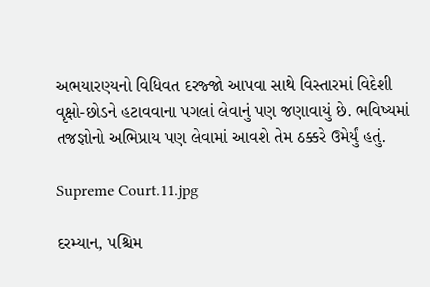અભયારણ્યનો વિધિવત દરજ્જો આપવા સાથે વિસ્તારમાં વિદેશી વૃક્ષો-છોડને હટાવવાના પગલાં લેવાનું પણ જણાવાયું છે. ભવિષ્યમાં તજજ્ઞોનો અભિપ્રાય પણ લેવામાં આવશે તેમ ઠક્કરે ઉમેર્યું હતું.

Supreme Court.11.jpg

દરમ્યાન, પશ્ચિમ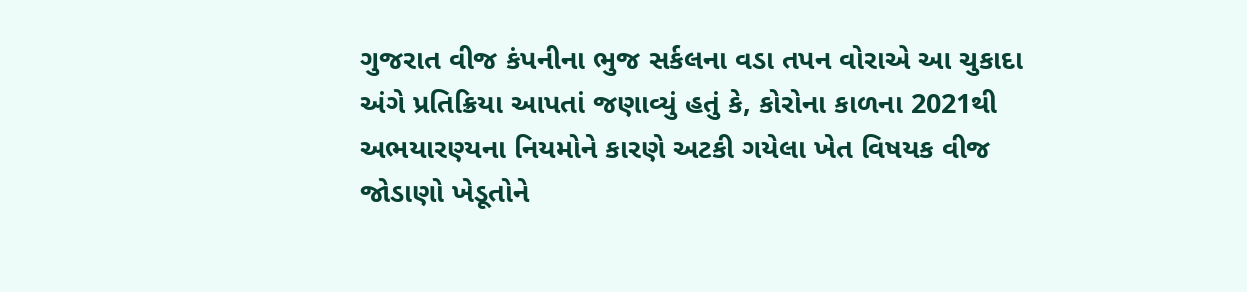ગુજરાત વીજ કંપનીના ભુજ સર્કલના વડા તપન વોરાએ આ ચુકાદા અંગે પ્રતિક્રિયા આપતાં જણાવ્યું હતું કે, કોરોના કાળના 2021થી અભયારણ્યના નિયમોને કારણે અટકી ગયેલા ખેત વિષયક વીજ જોડાણો ખેડૂતોને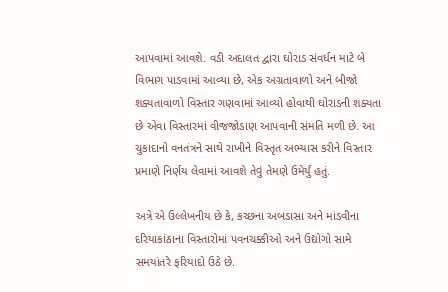આપવામાં આવશે. વડી અદાલત દ્વારા ઘોરાડ સંવર્ધન માટે બે વિભાગ પાડવામાં આવ્યા છે, એક અગ્રતાવાળો અને બીજો શક્યતાવાળો વિસ્તાર ગણવામાં આવ્યો હોવાથી ઘોરાડની શક્યતા છે એવા વિસ્તારમાં વીજજોડાણ આપવાની સંમતિ મળી છે. આ ચુકાદાનો વનતંત્રને સાથે રાખીને વિસ્તૃત અભ્યાસ કરીને વિસ્તાર પ્રમાણે નિર્ણય લેવામાં આવશે તેવું તેમણે ઉમેર્યું હતું.

અત્રે એ ઉલ્લેખનીય છે કે, કચ્છના અબડાસા અને માંડવીના દરિયાકાંઠાના વિસ્તારોમાં પવનચક્કીઓ અને ઉદ્યોગો સામે સમયાંતરે ફરિયાદો ઉઠે છે.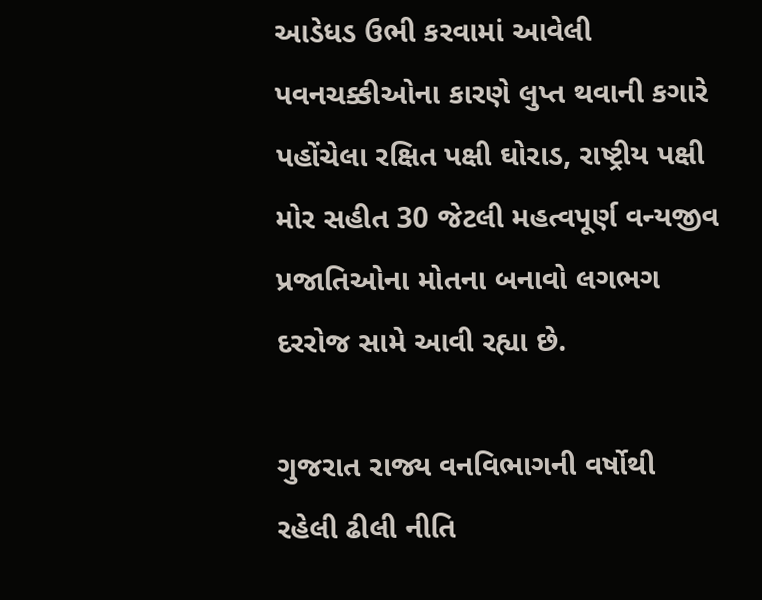આડેધડ ઉભી કરવામાં આવેલી પવનચક્કીઓના કારણે લુપ્ત થવાની કગારે પહોંચેલા રક્ષિત પક્ષી ઘોરાડ, રાષ્ટ્રીય પક્ષી મોર સહીત 30 જેટલી મહત્વપૂર્ણ વન્યજીવ પ્રજાતિઓના મોતના બનાવો લગભગ દરરોજ સામે આવી રહ્યા છે.

ગુજરાત રાજ્ય વનવિભાગની વર્ષોથી રહેલી ઢીલી નીતિ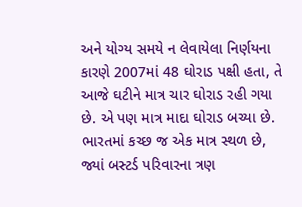અને યોગ્ય સમયે ન લેવાયેલા નિર્ણયના કારણે 2007માં 48 ઘોરાડ પક્ષી હતા, તે આજે ઘટીને માત્ર ચાર ઘોરાડ રહી ગયા છે. એ પણ માત્ર માદા ઘોરાડ બચ્યા છે. ભારતમાં કચ્છ જ એક માત્ર સ્થળ છે, જ્યાં બસ્ટર્ડ પરિવારના ત્રણ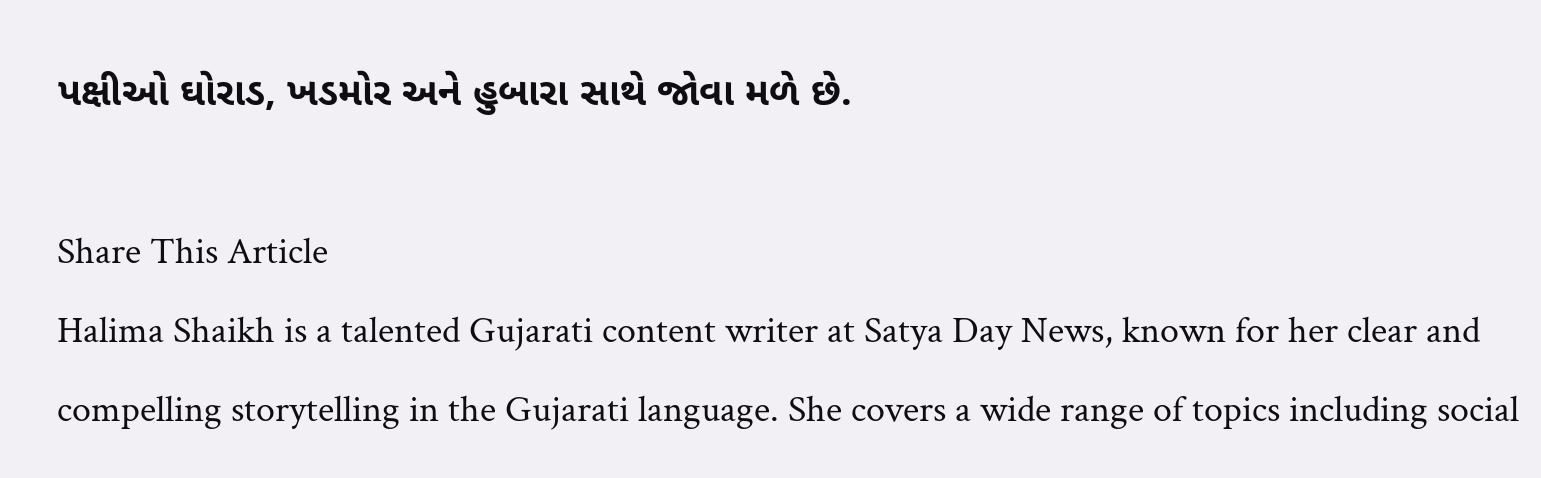પક્ષીઓ ઘોરાડ, ખડમોર અને હુબારા સાથે જોવા મળે છે.

Share This Article
Halima Shaikh is a talented Gujarati content writer at Satya Day News, known for her clear and compelling storytelling in the Gujarati language. She covers a wide range of topics including social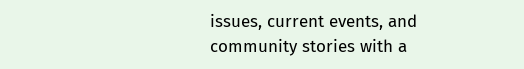issues, current events, and community stories with a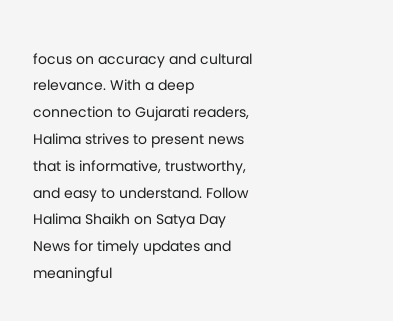focus on accuracy and cultural relevance. With a deep connection to Gujarati readers, Halima strives to present news that is informative, trustworthy, and easy to understand. Follow Halima Shaikh on Satya Day News for timely updates and meaningful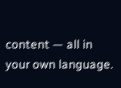content — all in your own language.